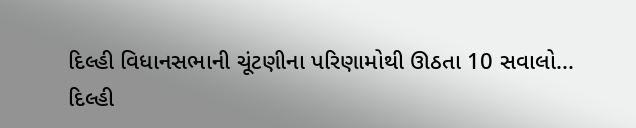દિલ્હી વિધાનસભાની ચૂંટણીના પરિણામોથી ઊઠતા 10 સવાલો...
દિલ્હી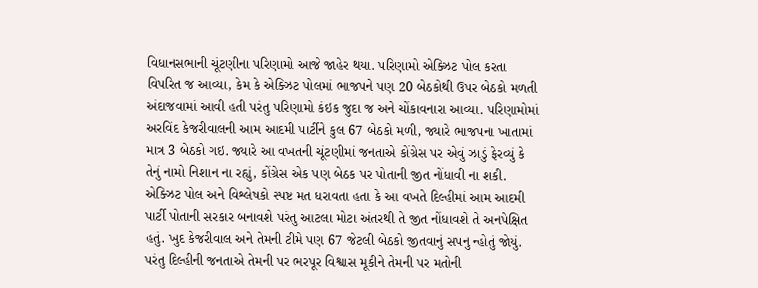વિધાનસભાની ચૂંટણીના પરિણામો આજે જાહેર થયા. પરિણામો એક્ઝિટ પોલ કરતા વિપરિત જ આવ્યા, કેમ કે એક્ઝિટ પોલમાં ભાજપને પણ 20 બેઠકોથી ઉપર બેઠકો મળતી અંદાજવામાં આવી હતી પરંતુ પરિણામો કંઇક જુદા જ અને ચોંકાવનારા આવ્યા. પરિણામોમાં અરવિંદ કેજરીવાલની આમ આદમી પાર્ટીને કુલ 67 બેઠકો મળી, જ્યારે ભાજપના ખાતામાં માત્ર 3 બેઠકો ગઇ. જ્યારે આ વખતની ચૂંટણીમાં જનતાએ કોંગ્રેસ પર એવું ઝાડું ફેરવ્યું કે તેનું નામો નિશાન ના રહ્યું, કોંગ્રેસ એક પણ બેઠક પર પોતાની જીત નોંધાવી ના શકી.
એક્ઝિટ પોલ અને વિશ્લેષકો સ્પષ્ટ મત ધરાવતા હતા કે આ વખતે દિલ્હીમાં આમ આદમી પાર્ટી પોતાની સરકાર બનાવશે પરંતુ આટલા મોટા અંતરથી તે જીત નોંધાવશે તે અનપેક્ષિત હતું. ખુદ કેજરીવાલ અને તેમની ટીમે પણ 67 જેટલી બેઠકો જીતવાનું સપનુ ન્હોતું જોયું. પરંતુ દિલ્હીની જનતાએ તેમની પર ભરપૂર વિશ્વાસ મૂકીને તેમની પર મતોની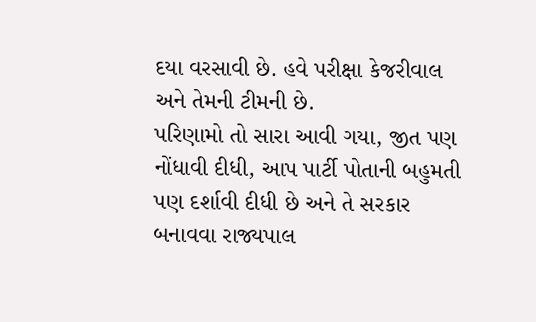દયા વરસાવી છે. હવે પરીક્ષા કેજરીવાલ અને તેમની ટીમની છે.
પરિણામો તો સારા આવી ગયા, જીત પણ નોંધાવી દીધી, આપ પાર્ટી પોતાની બહુમતી પણ દર્શાવી દીધી છે અને તે સરકાર બનાવવા રાજ્યપાલ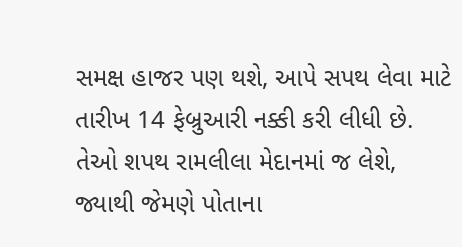સમક્ષ હાજર પણ થશે, આપે સપથ લેવા માટે તારીખ 14 ફેબ્રુઆરી નક્કી કરી લીધી છે. તેઓ શપથ રામલીલા મેદાનમાં જ લેશે, જ્યાથી જેમણે પોતાના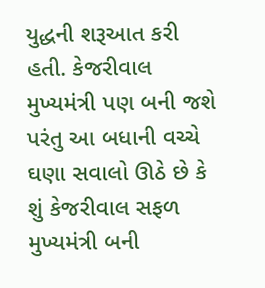યુદ્ધની શરૂઆત કરી હતી. કેજરીવાલ મુખ્યમંત્રી પણ બની જશે પરંતુ આ બધાની વચ્ચે ઘણા સવાલો ઊઠે છે કે શું કેજરીવાલ સફળ મુખ્યમંત્રી બની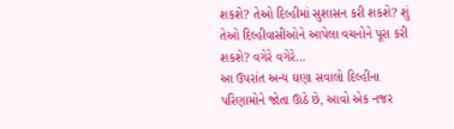શકશે? તેઓ દિલ્હીમાં સુશાસન કરી શકશે? શું તેઓ દિલ્હીવાસીઓને આપેલા વચનોને પૂરા કરી શકશે? વગેરે વગેરે...
આ ઉપરાંત અન્ય ઘણા સવાલો દિલ્હીના પરિણામોને જોતા ઊઠે છે, આવો એક નજર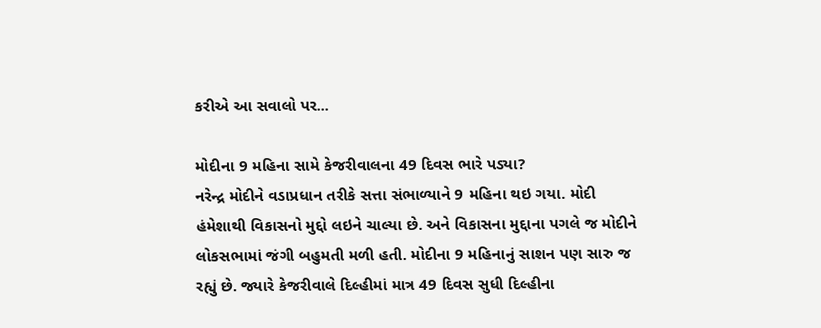કરીએ આ સવાલો પર...

મોદીના 9 મહિના સામે કેજરીવાલના 49 દિવસ ભારે પડ્યા?
નરેન્દ્ર મોદીને વડાપ્રધાન તરીકે સત્તા સંભાળ્યાને 9 મહિના થઇ ગયા. મોદી હંમેશાથી વિકાસનો મુદ્દો લઇને ચાલ્યા છે. અને વિકાસના મુદ્દાના પગલે જ મોદીને લોકસભામાં જંગી બહુમતી મળી હતી. મોદીના 9 મહિનાનું સાશન પણ સારુ જ રહ્યું છે. જ્યારે કેજરીવાલે દિલ્હીમાં માત્ર 49 દિવસ સુધી દિલ્હીના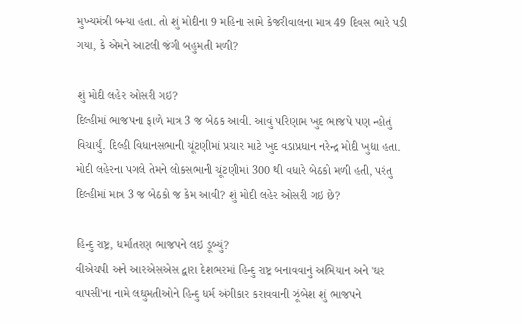મુખ્યમંત્રી બન્યા હતા. તો શું મોદીના 9 મહિના સામે કેજરીવાલના માત્ર 49 દિવસ ભારે પડી ગયા, કે એમને આટલી જંગી બહુમતી મળી?

શું મોદી લહેર ઓસરી ગઇ?
દિલ્હીમાં ભાજપના ફાળે માત્ર 3 જ બેઠક આવી. આવું પરિણામ ખુદ ભાજપે પણ ન્હોતું વિચાર્યું. દિલ્હી વિધાનસભાની ચૂંટણીમાં પ્રચાર માટે ખુદ વડાપ્રધાન નરેન્દ્ર મોદી ખુદ્યા હતા. મોદી લહેરના પગલે તેમને લોકસભાની ચૂંટણીમાં 300 થી વધારે બેઠકો મળી હતી, પરંતુ દિલ્હીમાં માત્ર 3 જ બેઠકો જ કેમ આવી? શું મોદી લહેર ઓસરી ગઇ છે?

હિન્દુ રાષ્ટ્ર, ધર્માંતરણ ભાજપને લઇ ડૂબ્યું?
વીએચપી અને આરએસએસ દ્વારા દેશભરમાં હિન્દુ રાષ્ટ્ર બનાવવાનું અભિયાન અને 'ઘર વાપસી'ના નામે લઘુમતીઓને હિન્દુ ધર્મ અંગીકાર કરાવવાની ઝૂંબેશ શું ભાજપને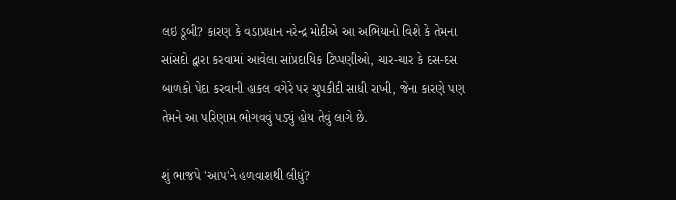લઇ ડૂબી? કારણ કે વડાપ્રધાન નરેન્દ્ર મોદીએ આ અભિયાનો વિશે કે તેમના સાંસદો દ્વારા કરવામાં આવેલા સાંપ્રદાયિક ટિપ્પણીઓ, ચાર-ચાર કે દસ-દસ બાળકો પેદા કરવાની હાકલ વગેરે પર ચુપકીદી સાધી રાખી, જેના કારણે પણ તેમને આ પરિણામ ભોગવવું પડ્યું હોય તેવું લાગે છે.

શું ભાજપે 'આપ'ને હળવાશથી લીધું?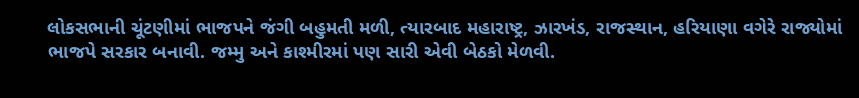લોકસભાની ચૂંટણીમાં ભાજપને જંગી બહુમતી મળી, ત્યારબાદ મહારાષ્ટ્ર, ઝારખંડ, રાજસ્થાન, હરિયાણા વગેરે રાજ્યોમાં ભાજપે સરકાર બનાવી. જમ્મુ અને કાશ્મીરમાં પણ સારી એવી બેઠકો મેળવી.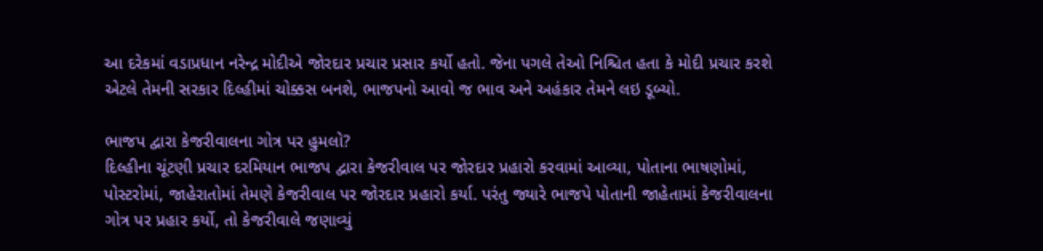આ દરેકમાં વડાપ્રધાન નરેન્દ્ર મોદીએ જોરદાર પ્રચાર પ્રસાર કર્યો હતો. જેના પગલે તેઓ નિશ્ચિત હતા કે મોદી પ્રચાર કરશે એટલે તેમની સરકાર દિલ્હીમાં ચોક્કસ બનશે, ભાજપનો આવો જ ભાવ અને અહંકાર તેમને લઇ ડૂબ્યો.

ભાજપ દ્વારા કેજરીવાલના ગોત્ર પર હુમલો?
દિલ્હીના ચૂંટણી પ્રચાર દરમિયાન ભાજપ દ્વારા કેજરીવાલ પર જોરદાર પ્રહારો કરવામાં આવ્યા, પોતાના ભાષણોમાં, પોસ્ટરોમાં, જાહેરાતોમાં તેમણે કેજરીવાલ પર જોરદાર પ્રહારો કર્યા. પરંતુ જ્યારે ભાજપે પોતાની જાહેતામાં કેજરીવાલના ગોત્ર પર પ્રહાર કર્યો, તો કેજરીવાલે જણાવ્યું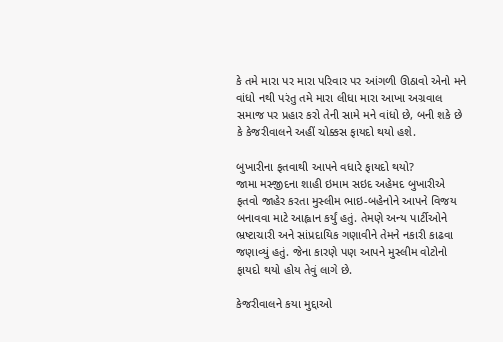કે તમે મારા પર મારા પરિવાર પર આંગળી ઊઠાવો એનો મને વાંધો નથી પરંતુ તમે મારા લીધા મારા આખા અગ્રવાલ સમાજ પર પ્રહાર કરો તેની સામે મને વાંધો છે, બની શકે છે કે કેજરીવાલને અહીં ચોક્કસ ફાયદો થયો હશે.

બુખારીના ફતવાથી આપને વધારે ફાયદો થયો?
જામા મસ્જીદના શાહી ઇમામ સઇદ અહેમદ બુખારીએ ફતવો જાહેર કરતા મુસ્લીમ ભાઇ-બહેનોને આપને વિજય બનાવવા માટે આહ્વાન કર્યું હતું. તેમણે અન્ય પાર્ટીઓને ભ્રષ્ટાચારી અને સાંપ્રદાયિક ગણાવીને તેમને નકારી કાઢવા જણાવ્યું હતું. જેના કારણે પણ આપને મુસ્લીમ વોટોનો ફાયદો થયો હોય તેવું લાગે છે.

કેજરીવાલને કયા મુદ્દાઓ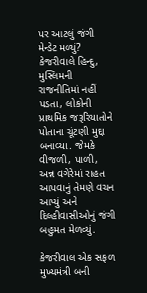પર આટલું જંગી મેન્ડેટ મળ્યું?
કેજરીવાલે હિન્દુ, મુસ્લિમની રાજનીતિમાં નહીં પડતા, લોકોની પ્રાથમિક જરૂરિયાતોને પોતાના ચૂંટણી મુદ્દા બનાવ્યા. જેમકે વીજળી, પાળી, અન્ન વગેરેમાં રાહત આપવાનું તેમણે વચન આપ્યું અને દિલ્હીવાસીઓનું જંગી બહુમત મેળવ્યું.

કેજરીવાલ એક સફળ મુખ્યમંત્રી બની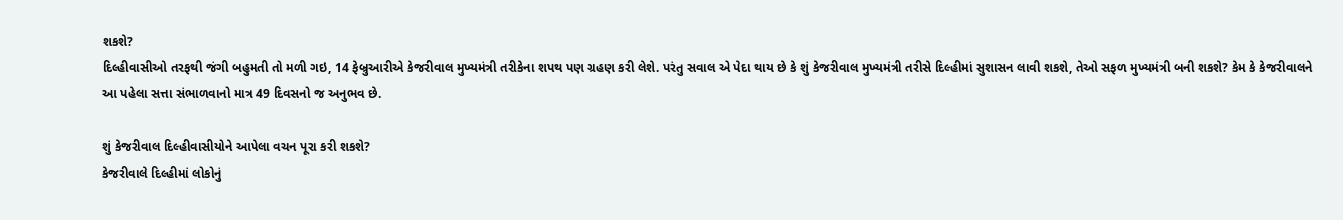શકશે?
દિલ્હીવાસીઓ તરફથી જંગી બહુમતી તો મળી ગઇ, 14 ફેબ્રુઆરીએ કેજરીવાલ મુખ્યમંત્રી તરીકેના શપથ પણ ગ્રહણ કરી લેશે. પરંતુ સવાલ એ પેદા થાય છે કે શું કેજરીવાલ મુખ્યમંત્રી તરીસે દિલ્હીમાં સુશાસન લાવી શકશે, તેઓ સફળ મુખ્યમંત્રી બની શકશે? કેમ કે કેજરીવાલને આ પહેલા સત્તા સંભાળવાનો માત્ર 49 દિવસનો જ અનુભવ છે.

શું કેજરીવાલ દિલ્હીવાસીયોને આપેલા વચન પૂરા કરી શકશે?
કેજરીવાલે દિલ્હીમાં લોકોનું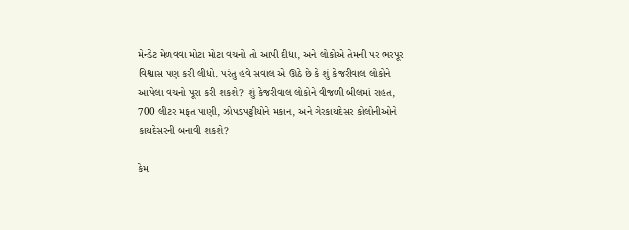મેન્ડેટ મેળવવા મોટા મોટા વચનો તો આપી દીધા, અને લોકોએ તેમની પર ભરપૂર વિશ્વાસ પણ કરી લીધો. પરંતુ હવે સવાલ એ ઊઠે છે કે શું કેજરીવાલ લોકોને આપેલા વચનો પૂરા કરી શકશે? શું કેજરીવાલ લોકોને વીજળી બીલમાં રાહત, 700 લીટર મફત પાણી, ઝોપડપટ્ટીયોને મકાન, અને ગેરકાયદેસર કોલોનીઓને કાયદેસરની બનાવી શકશે?

કેમ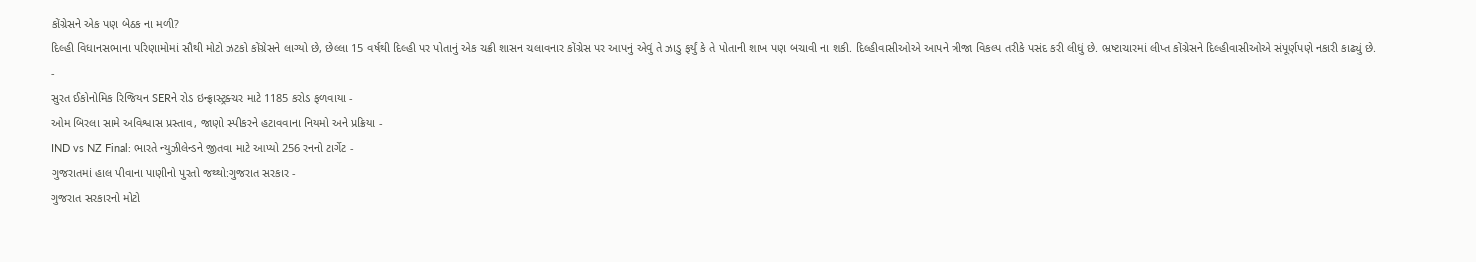કોંગ્રેસને એક પણ બેઠક ના મળી?
દિલ્હી વિધાનસભાના પરિણામોમાં સૌથી મોટો ઝટકો કોંગ્રેસને લાગ્યો છે, છેલ્લા 15 વર્ષથી દિલ્હી પર પોતાનું એક ચક્રી શાસન ચલાવનાર કોંગ્રેસ પર આપનું એવું તે ઝાડુ ફર્યું કે તે પોતાની શાખ પણ બચાવી ના શકી. દિલ્હીવાસીઓએ આપને ત્રીજા વિકલ્પ તરીકે પસંદ કરી લીધું છે. ભ્રષ્ટાચારમાં લીપ્ત કોંગ્રેસને દિલ્હીવાસીઓએ સંપૂર્ણપણે નકારી કાઢ્યું છે.
-
સુરત ઈકોનોમિક રિજિયન SERને રોડ ઇન્ફ્રાસ્ટ્રક્ચર માટે 1185 કરોડ ફળવાયા -
ઓમ બિરલા સામે અવિશ્વાસ પ્રસ્તાવ, જાણો સ્પીકરને હટાવવાના નિયમો અને પ્રક્રિયા -
IND vs NZ Final: ભારતે ન્યુઝીલેન્ડને જીતવા માટે આપ્યો 256 રનનો ટાર્ગેટ -
ગુજરાતમાં હાલ પીવાના પાણીનો પુરતો જથ્થો:ગુજરાત સરકાર -
ગુજરાત સરકારનો મોટો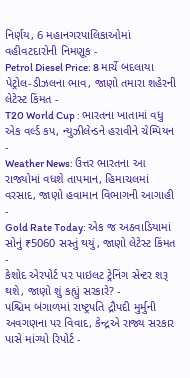નિર્ણય, 6 મહાનગરપાલિકાઓમાં વહીવટદારોની નિમણૂક -
Petrol Diesel Price: 8 માર્ચે બદલાયા પેટ્રોલ-ડીઝલના ભાવ, જાણો તમારા શહેરની લેટેસ્ટ કિંમત -
T20 World Cup : ભારતના ખાતામાં વધુ એક વર્લ્ડ કપ, ન્યુઝીલેન્ડને હરાવીને ચેમ્પિયન -
Weather News: ઉત્તર ભારતના આ રાજ્યોમાં વધશે તાપમાન, હિમાચલમાં વરસાદ, જાણો હવામાન વિભાગની આગાહી -
Gold Rate Today: એક જ અઠવાડિયામાં સોનું ₹5060 સસ્તું થયું, જાણો લેટેસ્ટ કિંમત -
કેશોદ એરપોર્ટ પર પાઇલટ ટ્રેનિંગ સેન્ટર શરૂ થશે, જાણો શું કહ્યું સરકારે? -
પશ્ચિમ બંગાળમાં રાષ્ટ્રપતિ દ્રૌપદી મુર્મુની અવગણના પર વિવાદ, કેન્દ્રએ રાજ્ય સરકાર પાસે માંગ્યો રિપોર્ટ -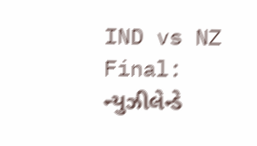IND vs NZ Final: ન્યુઝીલેન્ડે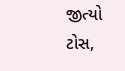જીત્યો ટોસ,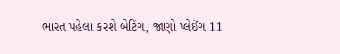ભારત પહેલા કરશે બેટિંગ, જાણો પ્લેઈંગ 11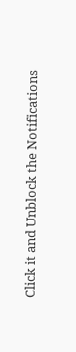Click it and Unblock the Notifications